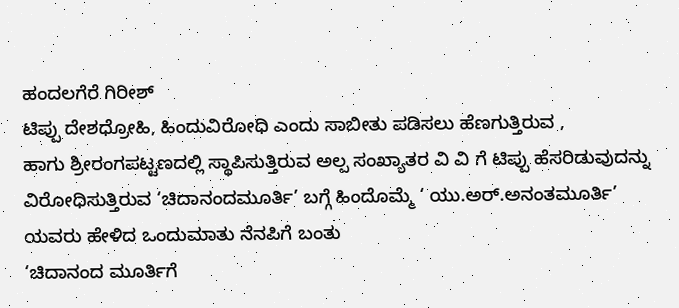ಹಂದಲಗೆರೆ ಗಿರೀಶ್
ಟಿಪ್ಪು ದೇಶಧ್ರೋಹಿ, ಹಿಂದುವಿರೋಧಿ ಎಂದು ಸಾಬೀತು ಪಡಿಸಲು ಹೆಣಗುತ್ತಿರುವ ,
ಹಾಗು ಶ್ರೀರಂಗಪಟ್ಟಣದಲ್ಲಿ ಸ್ಥಾಪಿಸುತ್ತಿರುವ ಅಲ್ಪ ಸಂಖ್ಯಾತರ ವಿ ವಿ ಗೆ ಟಿಪ್ಪು ಹೆಸರಿಡುವುದನ್ನು
ವಿರೋಧಿಸುತ್ತಿರುವ ‘ಚಿದಾನಂದಮೂರ್ತಿ’ ಬಗ್ಗೆ ಹಿಂದೊಮ್ಮೆ ‘ ಯು.ಅರ್.ಅನಂತಮೂರ್ತಿ’ ಯವರು ಹೇಳಿದ ಒಂದುಮಾತು ನೆನಪಿಗೆ ಬಂತು
‘ಚಿದಾನಂದ ಮೂರ್ತಿಗೆ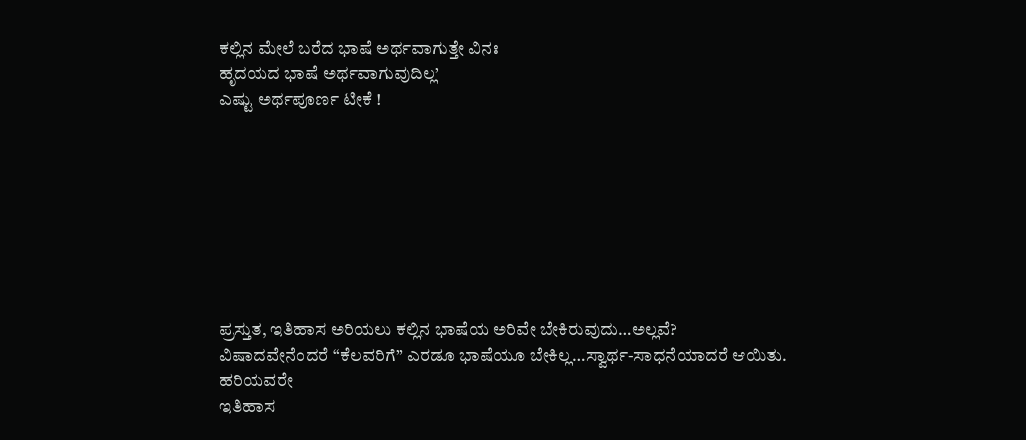ಕಲ್ಲಿನ ಮೇಲೆ ಬರೆದ ಭಾಷೆ ಅರ್ಥವಾಗುತ್ತೇ ವಿನಃ
ಹೃದಯದ ಭಾಷೆ ಅರ್ಥವಾಗುವುದಿಲ್ಲ’
ಎಷ್ಟು ಅರ್ಥಪೂರ್ಣ ಟೀಕೆ !








ಪ್ರಸ್ತುತ, ಇತಿಹಾಸ ಅರಿಯಲು ಕಲ್ಲಿನ ಭಾಷೆಯ ಅರಿವೇ ಬೇಕಿರುವುದು…ಅಲ್ಲವೆ?
ವಿಷಾದವೇನೆಂದರೆ “ಕೆಲವರಿಗೆ” ಎರಡೂ ಭಾಷೆಯೂ ಬೇಕಿಲ್ಲ…ಸ್ವಾರ್ಥ-ಸಾಧನೆಯಾದರೆ ಆಯಿತು.
ಹರಿಯವರೇ
ಇತಿಹಾಸ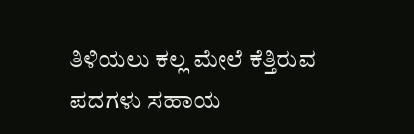ತಿಳಿಯಲು ಕಲ್ಲ ಮೇಲೆ ಕೆತ್ತಿರುವ ಪದಗಳು ಸಹಾಯ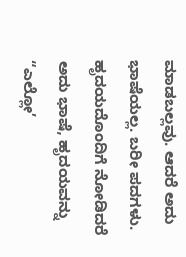ಮಾಡಬಲ್ಲವು. ಆದರೆ ಅದು ಭಾಷೆಯಲ್ಲ. ಬರೀ ಪದಗಳು. ಹೃದಯದೊಂದಿಗೆ ನೋಡಿದರೆ ಅದು ಭಾಷೆ, ಹೃದಯವನ್ನು “ಎಲ್ಲೋ’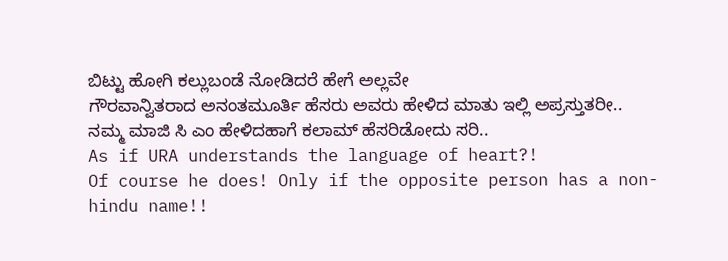ಬಿಟ್ಟು ಹೋಗಿ ಕಲ್ಲುಬಂಡೆ ನೋಡಿದರೆ ಹೇಗೆ ಅಲ್ಲವೇ
ಗೌರವಾನ್ವಿತರಾದ ಅನಂತಮೂರ್ತಿ ಹೆಸರು ಅವರು ಹೇಳಿದ ಮಾತು ಇಲ್ಲಿ ಅಪ್ರಸ್ತುತರೀ..
ನಮ್ಮ ಮಾಜಿ ಸಿ ಎಂ ಹೇಳಿದಹಾಗೆ ಕಲಾಮ್ ಹೆಸರಿಡೋದು ಸರಿ..
As if URA understands the language of heart?!
Of course he does! Only if the opposite person has a non-hindu name!!